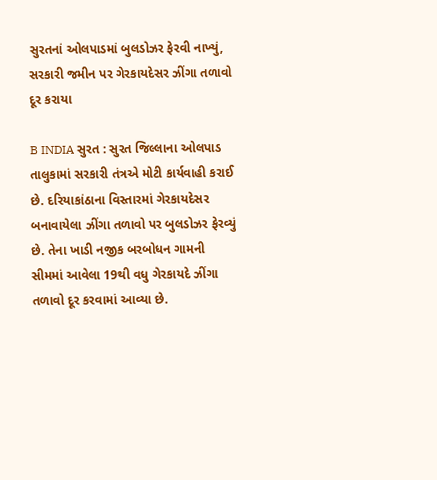સુરતનાં ઓલપાડમાં બુલડોઝર ફેરવી નાખ્યું, સરકારી જમીન પર ગેરકાયદેસર ઝીંગા તળાવો દૂર કરાયા

B INDIA સુરત : સુરત જિલ્લાના ઓલપાડ તાલુકામાં સરકારી તંત્રએ મોટી કાર્યવાહી કરાઈ છે. દરિયાકાંઠાના વિસ્તારમાં ગેરકાયદેસર બનાવાયેલા ઝીંગા તળાવો પર બુલડોઝર ફેરવ્યું છે. તેના ખાડી નજીક બરબોધન ગામની સીમમાં આવેલા 19થી વધુ ગેરકાયદે ઝીંગા તળાવો દૂર કરવામાં આવ્યા છે.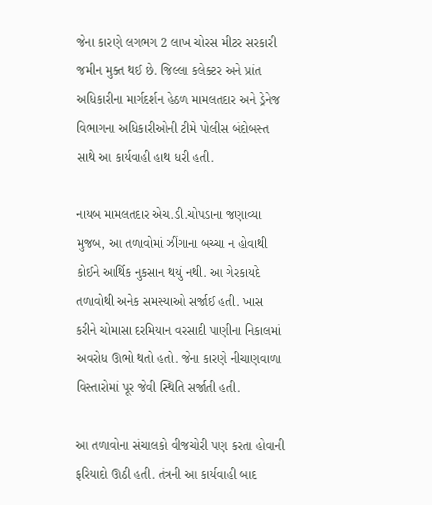જેના કારણે લગભગ 2 લાખ ચોરસ મીટર સરકારી જમીન મુક્ત થઈ છે. જિલ્લા કલેક્ટર અને પ્રાંત અધિકારીના માર્ગદર્શન હેઠળ મામલતદાર અને ડ્રેનેજ વિભાગના અધિકારીઓની ટીમે પોલીસ બંદોબસ્ત સાથે આ કાર્યવાહી હાથ ધરી હતી.

નાયબ મામલતદાર એચ.ડી.ચોપડાના જણાવ્યા મુજબ, આ તળાવોમાં ઝીંગાના બચ્ચા ન હોવાથી કોઈને આર્થિક નુકસાન થયું નથી. આ ગેરકાયદે તળાવોથી અનેક સમસ્યાઓ સર્જાઈ હતી. ખાસ કરીને ચોમાસા દરમિયાન વરસાદી પાણીના નિકાલમાં અવરોધ ઊભો થતો હતો. જેના કારણે નીચાણવાળા વિસ્તારોમાં પૂર જેવી સ્થિતિ સર્જાતી હતી.

આ તળાવોના સંચાલકો વીજચોરી પણ કરતા હોવાની ફરિયાદો ઊઠી હતી. તંત્રની આ કાર્યવાહી બાદ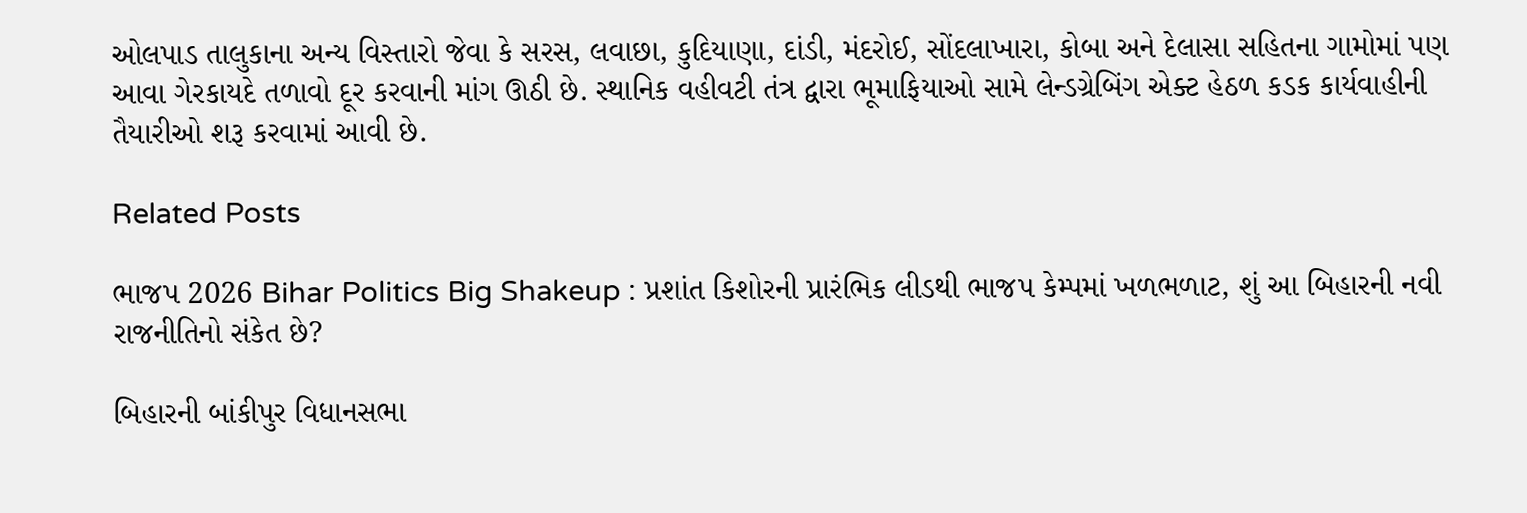ઓલપાડ તાલુકાના અન્ય વિસ્તારો જેવા કે સરસ, લવાછા, કુદિયાણા, દાંડી, મંદરોઈ, સોંદલાખારા, કોબા અને દેલાસા સહિતના ગામોમાં પણ આવા ગેરકાયદે તળાવો દૂર કરવાની માંગ ઊઠી છે. સ્થાનિક વહીવટી તંત્ર દ્વારા ભૂમાફિયાઓ સામે લેન્ડગ્રેબિંગ એક્ટ હેઠળ કડક કાર્યવાહીની તૈયારીઓ શરૂ કરવામાં આવી છે.

Related Posts

ભાજપ 2026 Bihar Politics Big Shakeup : પ્રશાંત કિશોરની પ્રારંભિક લીડથી ભાજપ કેમ્પમાં ખળભળાટ, શું આ બિહારની નવી રાજનીતિનો સંકેત છે?

બિહારની બાંકીપુર વિધાનસભા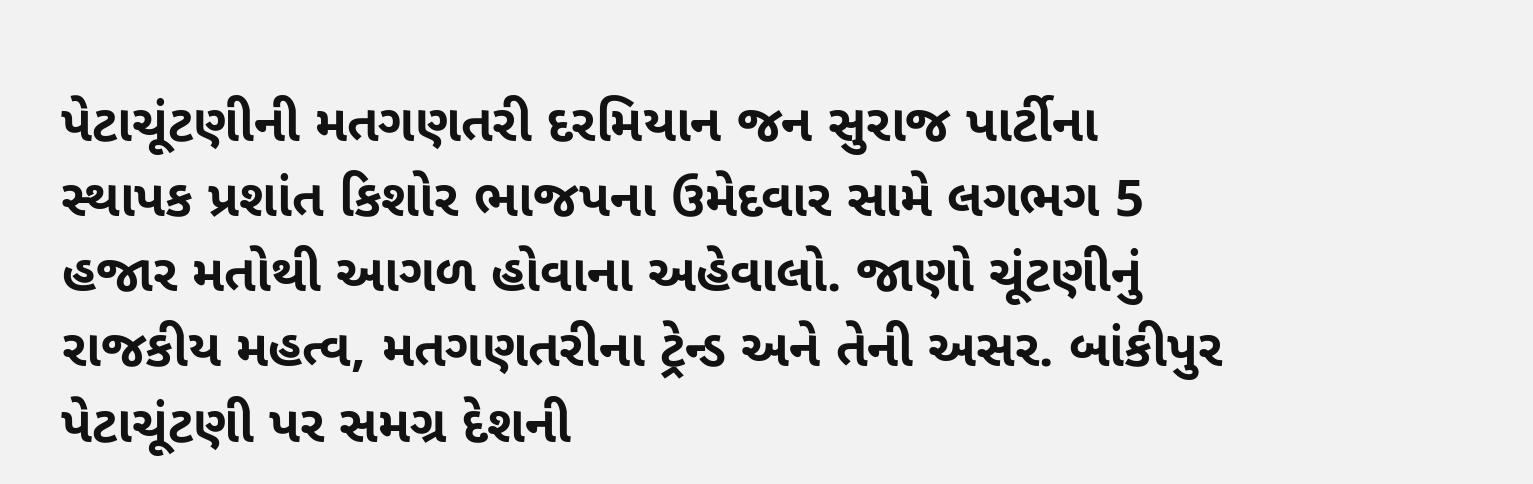પેટાચૂંટણીની મતગણતરી દરમિયાન જન સુરાજ પાર્ટીના સ્થાપક પ્રશાંત કિશોર ભાજપના ઉમેદવાર સામે લગભગ 5 હજાર મતોથી આગળ હોવાના અહેવાલો. જાણો ચૂંટણીનું રાજકીય મહત્વ, મતગણતરીના ટ્રેન્ડ અને તેની અસર. બાંકીપુર પેટાચૂંટણી પર સમગ્ર દેશની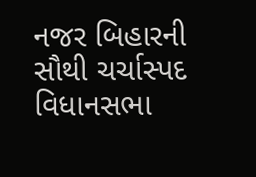નજર બિહારની સૌથી ચર્ચાસ્પદ વિધાનસભા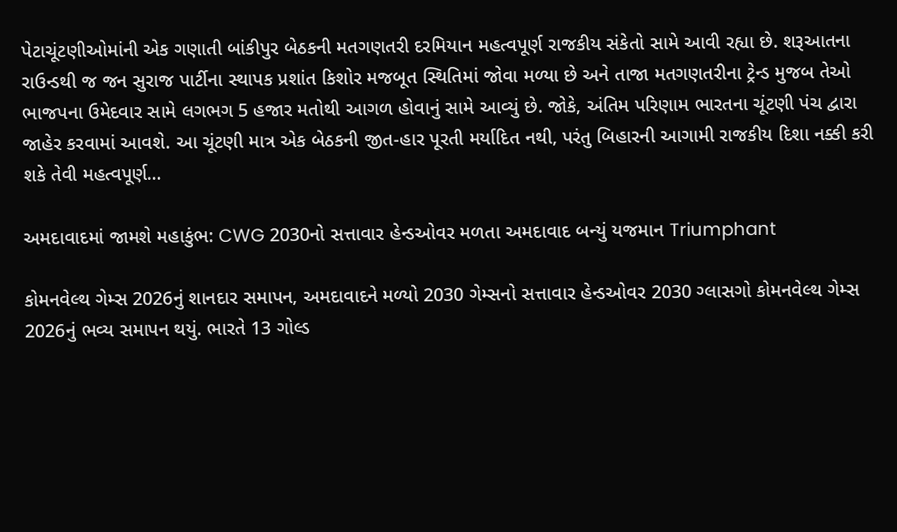પેટાચૂંટણીઓમાંની એક ગણાતી બાંકીપુર બેઠકની મતગણતરી દરમિયાન મહત્વપૂર્ણ રાજકીય સંકેતો સામે આવી રહ્યા છે. શરૂઆતના રાઉન્ડથી જ જન સુરાજ પાર્ટીના સ્થાપક પ્રશાંત કિશોર મજબૂત સ્થિતિમાં જોવા મળ્યા છે અને તાજા મતગણતરીના ટ્રેન્ડ મુજબ તેઓ ભાજપના ઉમેદવાર સામે લગભગ 5 હજાર મતોથી આગળ હોવાનું સામે આવ્યું છે. જોકે, અંતિમ પરિણામ ભારતના ચૂંટણી પંચ દ્વારા જાહેર કરવામાં આવશે. આ ચૂંટણી માત્ર એક બેઠકની જીત-હાર પૂરતી મર્યાદિત નથી, પરંતુ બિહારની આગામી રાજકીય દિશા નક્કી કરી શકે તેવી મહત્વપૂર્ણ…

અમદાવાદમાં જામશે મહાકુંભ: CWG 2030નો સત્તાવાર હેન્ડઓવર મળતા અમદાવાદ બન્યું યજમાન Triumphant

કોમનવેલ્થ ગેમ્સ 2026નું શાનદાર સમાપન, અમદાવાદને મળ્યો 2030 ગેમ્સનો સત્તાવાર હેન્ડઓવર 2030 ગ્લાસગો કોમનવેલ્થ ગેમ્સ 2026નું ભવ્ય સમાપન થયું. ભારતે 13 ગોલ્ડ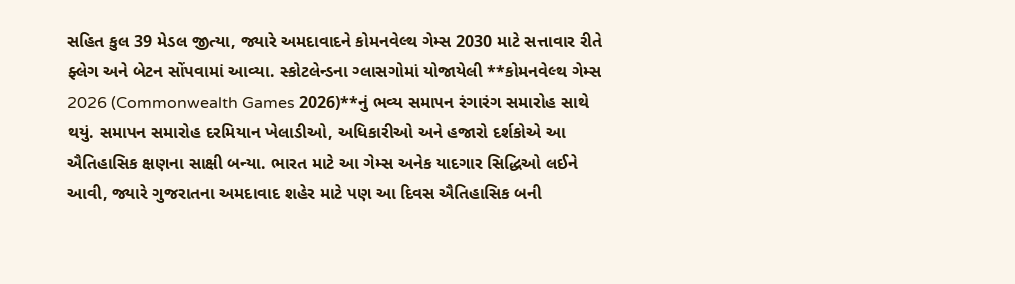સહિત કુલ 39 મેડલ જીત્યા, જ્યારે અમદાવાદને કોમનવેલ્થ ગેમ્સ 2030 માટે સત્તાવાર રીતે ફ્લેગ અને બેટન સોંપવામાં આવ્યા. સ્કોટલેન્ડના ગ્લાસગોમાં યોજાયેલી **કોમનવેલ્થ ગેમ્સ 2026 (Commonwealth Games 2026)**નું ભવ્ય સમાપન રંગારંગ સમારોહ સાથે થયું. સમાપન સમારોહ દરમિયાન ખેલાડીઓ, અધિકારીઓ અને હજારો દર્શકોએ આ ઐતિહાસિક ક્ષણના સાક્ષી બન્યા. ભારત માટે આ ગેમ્સ અનેક યાદગાર સિદ્ધિઓ લઈને આવી, જ્યારે ગુજરાતના અમદાવાદ શહેર માટે પણ આ દિવસ ઐતિહાસિક બની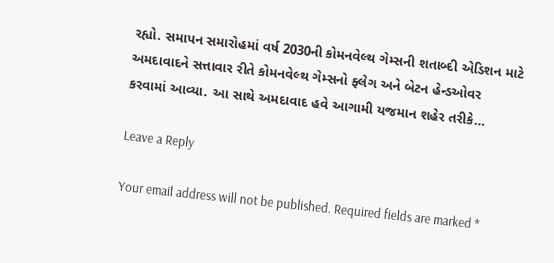રહ્યો. સમાપન સમારોહમાં વર્ષ 2030ની કોમનવેલ્થ ગેમ્સની શતાબ્દી એડિશન માટે અમદાવાદને સત્તાવાર રીતે કોમનવેલ્થ ગેમ્સનો ફ્લેગ અને બેટન હેન્ડઓવર કરવામાં આવ્યા. આ સાથે અમદાવાદ હવે આગામી યજમાન શહેર તરીકે…

Leave a Reply

Your email address will not be published. Required fields are marked *